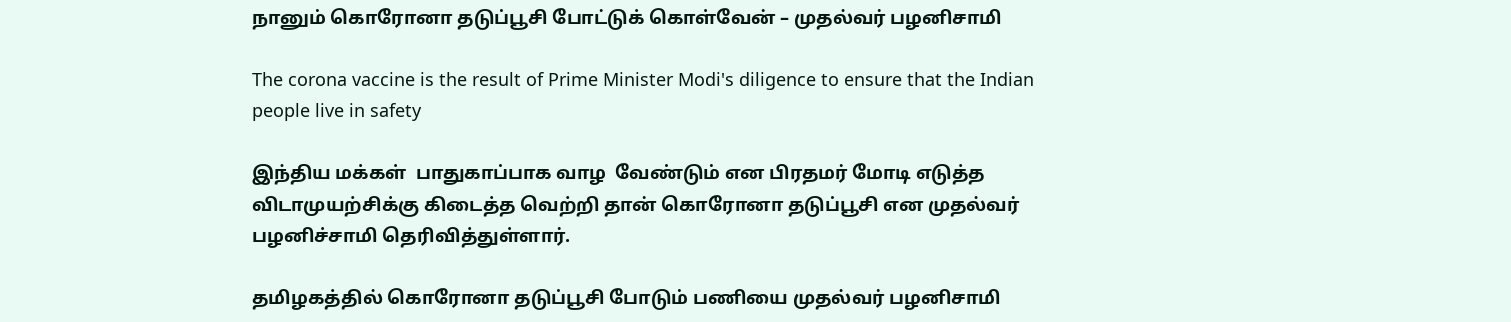நானும் கொரோனா தடுப்பூசி போட்டுக் கொள்வேன் – முதல்வர் பழனிசாமி

The corona vaccine is the result of Prime Minister Modi's diligence to ensure that the Indian people live in safety

இந்திய மக்கள்  பாதுகாப்பாக வாழ  வேண்டும் என பிரதமர் மோடி எடுத்த விடாமுயற்சிக்கு கிடைத்த வெற்றி தான் கொரோனா தடுப்பூசி என முதல்வர் பழனிச்சாமி தெரிவித்துள்ளார்.

தமிழகத்தில் கொரோனா தடுப்பூசி போடும் பணியை முதல்வர் பழனிசாமி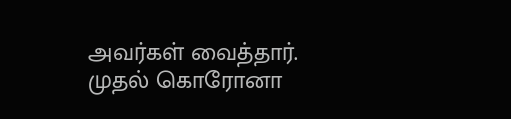அவர்கள் வைத்தார். முதல் கொரோனா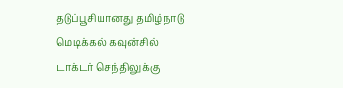தடுப்பூசியானது தமிழ்நாடு மெடிக்கல் கவுன்சில் டாக்டர் செந்திலுக்கு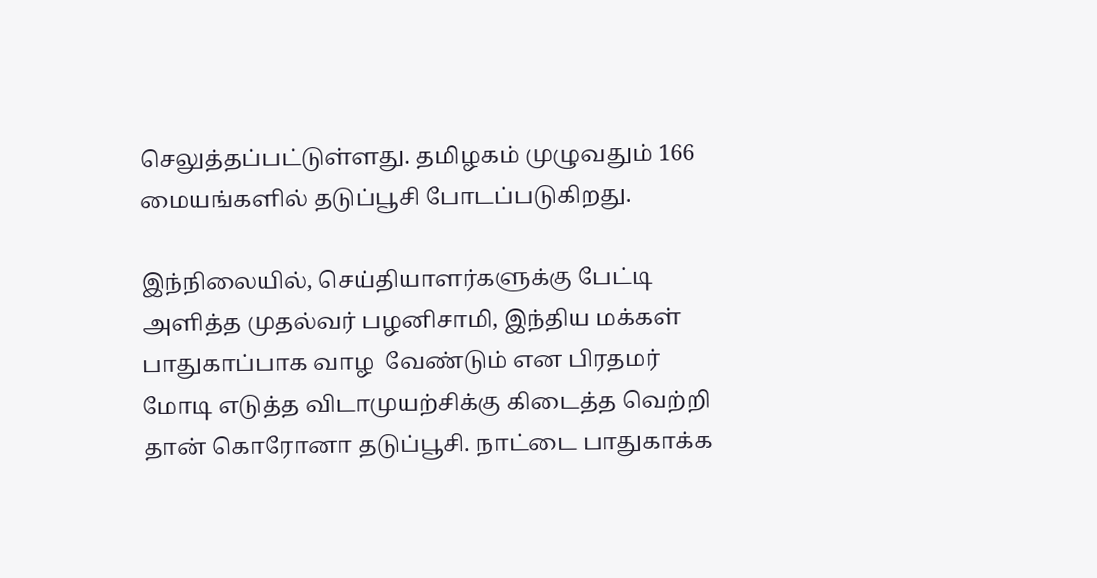செலுத்தப்பட்டுள்ளது. தமிழகம் முழுவதும் 166 மையங்களில் தடுப்பூசி போடப்படுகிறது.

இந்நிலையில், செய்தியாளர்களுக்கு பேட்டி அளித்த முதல்வர் பழனிசாமி, இந்திய மக்கள்  பாதுகாப்பாக வாழ  வேண்டும் என பிரதமர் மோடி எடுத்த விடாமுயற்சிக்கு கிடைத்த வெற்றி தான் கொரோனா தடுப்பூசி. நாட்டை பாதுகாக்க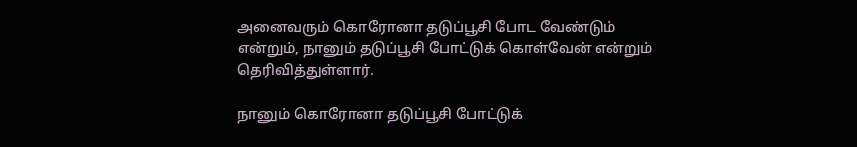அனைவரும் கொரோனா தடுப்பூசி போட வேண்டும் என்றும், நானும் தடுப்பூசி போட்டுக் கொள்வேன் என்றும் தெரிவித்துள்ளார்.

நானும் கொரோனா தடுப்பூசி போட்டுக்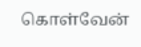கொள்வேன்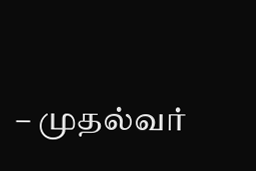– முதல்வர்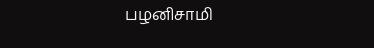பழனிசாமி